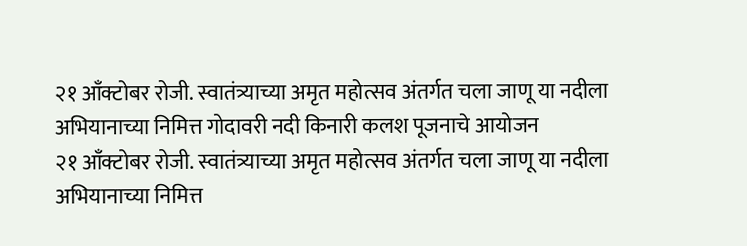२१ आँक्टोबर रोजी. स्वातंत्र्याच्या अमृत महोत्सव अंतर्गत चला जाणू या नदीला अभियानाच्या निमित्त गोदावरी नदी किनारी कलश पूजनाचे आयोजन
२१ आँक्टोबर रोजी. स्वातंत्र्याच्या अमृत महोत्सव अंतर्गत चला जाणू या नदीला अभियानाच्या निमित्त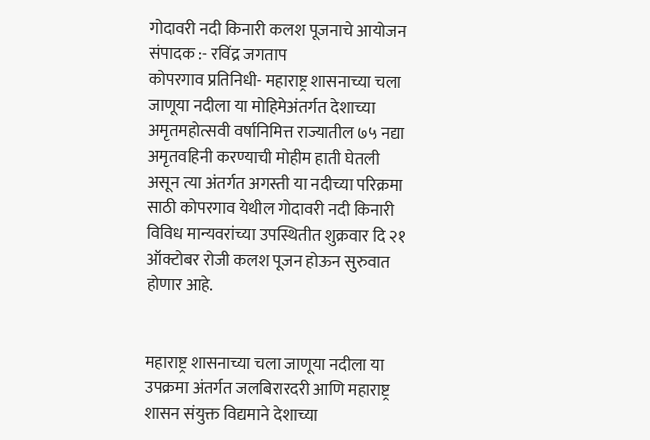गोदावरी नदी किनारी कलश पूजनाचे आयोजन
संपादक :- रविंद्र जगताप
कोपरगाव प्रतिनिधी- महाराष्ट्र शासनाच्या चला जाणूया नदीला या मोहिमेअंतर्गत देशाच्या अमृतमहोत्सवी वर्षानिमित्त राज्यातील ७५ नद्या अमृतवहिनी करण्याची मोहीम हाती घेतली असून त्या अंतर्गत अगस्ती या नदीच्या परिक्रमा साठी कोपरगाव येथील गोदावरी नदी किनारी विविध मान्यवरांच्या उपस्थितीत शुक्रवार दि २१ ऑक्टोबर रोजी कलश पूजन होऊन सुरुवात होणार आहे.


महाराष्ट्र शासनाच्या चला जाणूया नदीला या उपक्रमा अंतर्गत जलबिरारदरी आणि महाराष्ट्र शासन संयुक्त विद्यमाने देशाच्या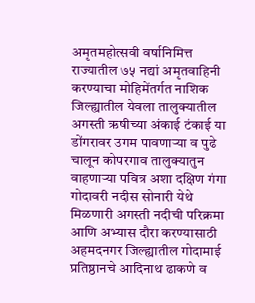अमृतमहोत्सवी वर्षानिमित्त राज्यातील ७५ नद्यां अमृतवाहिनी करण्याचा मोहिमेंतर्गत नाशिक जिल्ह्यातील येवला तालुक्यातील अगस्ती ऋषीच्या अंकाई टंकाई या डोंगरावर उगम पावणाऱ्या व पुढे चालून कोपरगाव तालुक्यातुन वाहणाऱ्या पवित्र अशा दक्षिण गंगा गोदावरी नदीस सोनारी येथे मिळणारी अगस्ती नदीची परिक्रमा आणि अभ्यास दौरा करण्यासाठी अहमदनगर जिल्ह्यातील गोदामाई प्रतिष्ठानचे आदिनाथ ढाकणे व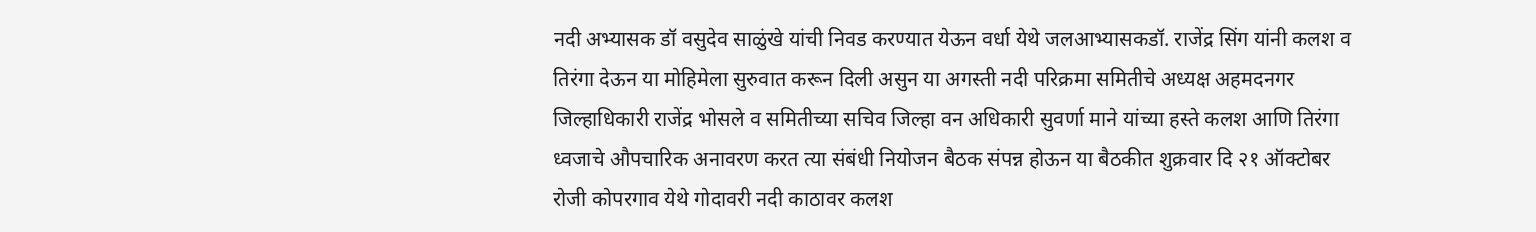नदी अभ्यासक डॉ वसुदेव साळुंखे यांची निवड करण्यात येऊन वर्धा येथे जलआभ्यासकडॉ. राजेंद्र सिंग यांनी कलश व तिरंगा देऊन या मोहिमेला सुरुवात करून दिली असुन या अगस्ती नदी परिक्रमा समितीचे अध्यक्ष अहमदनगर जिल्हाधिकारी राजेंद्र भोसले व समितीच्या सचिव जिल्हा वन अधिकारी सुवर्णा माने यांच्या हस्ते कलश आणि तिरंगा ध्वजाचे औपचारिक अनावरण करत त्या संबंधी नियोजन बैठक संपन्न होऊन या बैठकीत शुक्रवार दि २१ ऑक्टोबर रोजी कोपरगाव येथे गोदावरी नदी काठावर कलश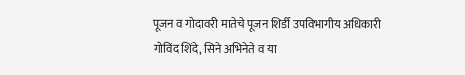पूजन व गोदावरी मातेचे पूजन शिर्डी उपविभागीय अधिकारी गोविंद शिंदे, सिने अभिनेते व या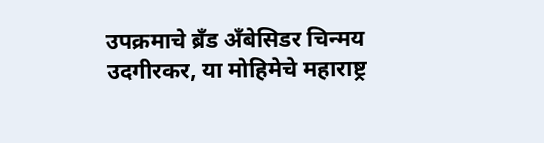उपक्रमाचे ब्रँड अँबेसिडर चिन्मय उदगीरकर, या मोहिमेचे महाराष्ट्र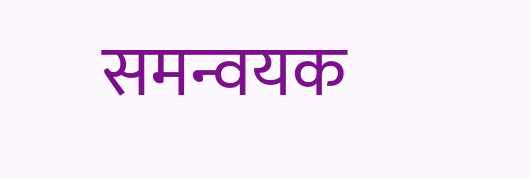समन्वयक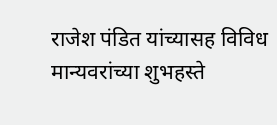राजेश पंडित यांच्यासह विविध मान्यवरांच्या शुभहस्ते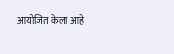आयोजित केला आहे